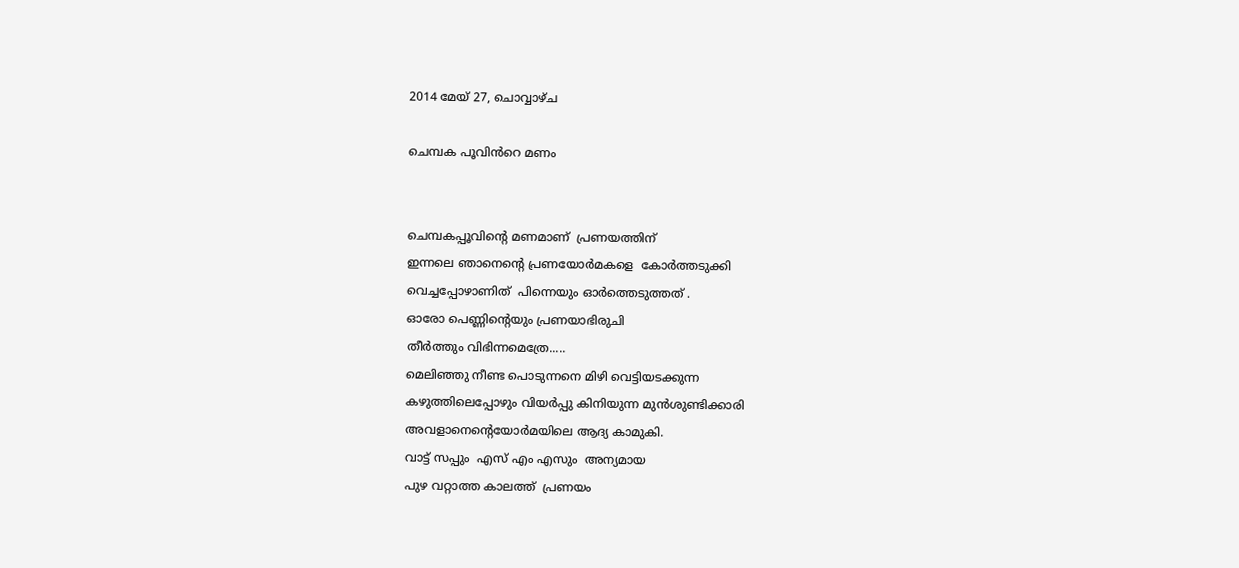2014 മേയ് 27, ചൊവ്വാഴ്ച

ചെമ്പക പൂവിൻറെ മണം


ചെമ്പകപ്പൂവിന്റെ മണമാണ്  പ്രണയത്തിന്
ഇന്നലെ ഞാനെന്റെ പ്രണയോർമകളെ  കോർത്തടുക്കി
വെച്ചപ്പോഴാണിത്  പിന്നെയും ഓർത്തെടുത്തത്‌ .
ഓരോ പെണ്ണിന്റെയും പ്രണയാഭിരുചി
തീർത്തും വിഭിന്നമെത്രേ.....
മെലിഞ്ഞു നീണ്ട പൊടുന്നനെ മിഴി വെട്ടിയടക്കുന്ന
കഴുത്തിലെപ്പോഴും വിയർപ്പു കിനിയുന്ന മുൻശുണ്ടിക്കാരി
അവളാനെന്റെയോർമയിലെ ആദ്യ കാമുകി.
വാട്ട്‌ സപ്പും  എസ് എം എസും  അന്യമായ
പുഴ വറ്റാത്ത കാലത്ത്  പ്രണയം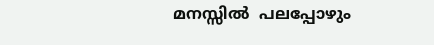മനസ്സിൽ  പലപ്പോഴും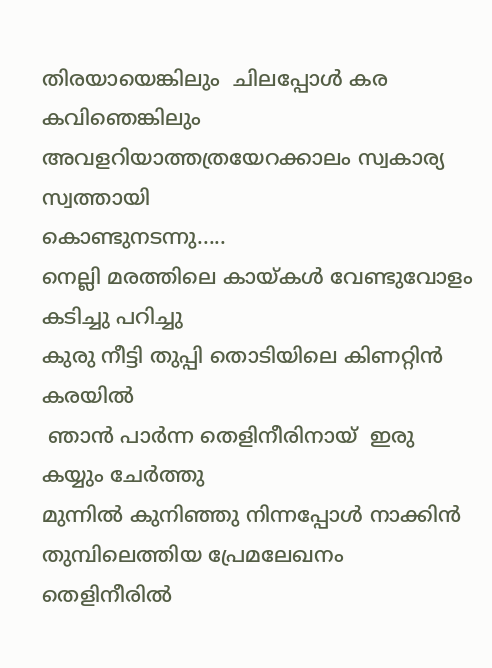തിരയായെങ്കിലും  ചിലപ്പോൾ കര കവിഞെങ്കിലും
അവളറിയാത്തത്രയേറക്കാലം സ്വകാര്യ സ്വത്തായി
കൊണ്ടുനടന്നു.....
നെല്ലി മരത്തിലെ കായ്കൾ വേണ്ടുവോളം കടിച്ചു പറിച്ചു
കുരു നീട്ടി തുപ്പി തൊടിയിലെ കിണറ്റിൻ കരയിൽ
 ഞാൻ പാർന്ന തെളിനീരിനായ്  ഇരു കയ്യും ചേർത്തു
മുന്നിൽ കുനിഞ്ഞു നിന്നപ്പോൾ നാക്കിൻ
തുമ്പിലെത്തിയ പ്രേമലേഖനം തെളിനീരിൽ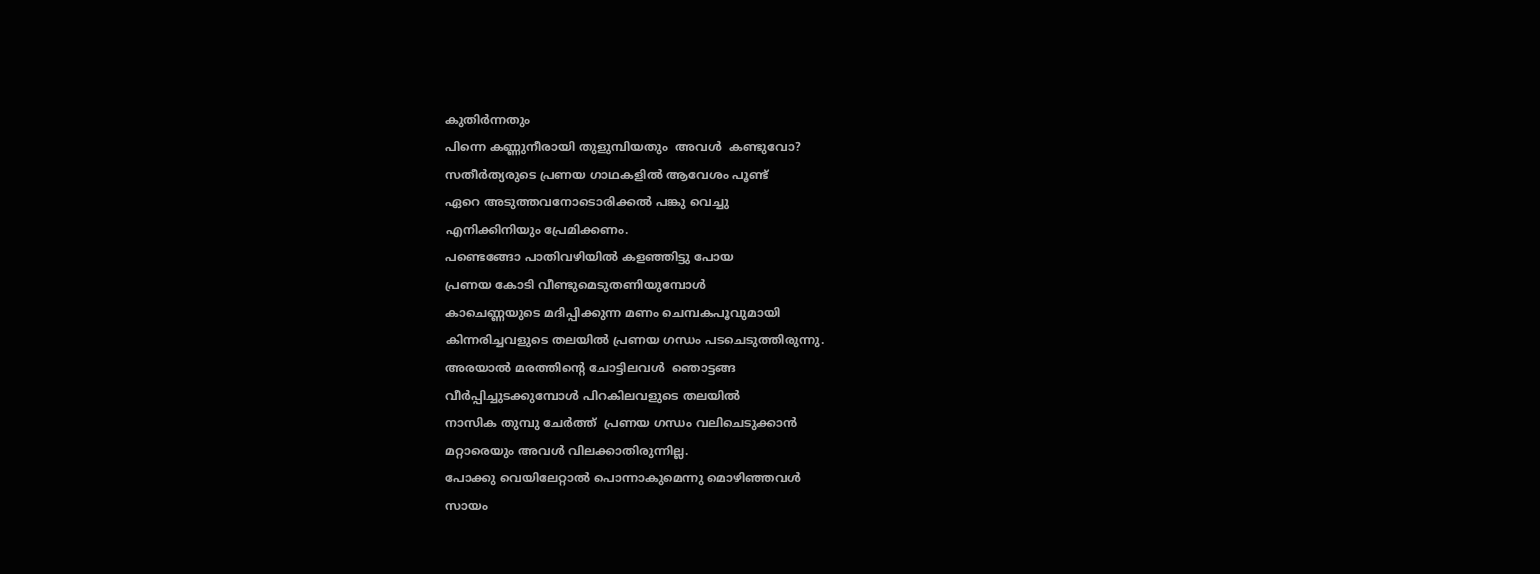കുതിർന്നതും
പിന്നെ കണ്ണുനീരായി തുളുമ്പിയതും  അവൾ  കണ്ടുവോ?
സതീർത്യരുടെ പ്രണയ ഗാഥകളിൽ ആവേശം പൂണ്ട്
ഏറെ അടുത്തവനോടൊരിക്കൽ പങ്കു വെച്ചു
എനിക്കിനിയും പ്രേമിക്കണം.
പണ്ടെങ്ങോ പാതിവഴിയിൽ കളഞ്ഞിട്ടു പോയ
പ്രണയ കോടി വീണ്ടുമെടുതണിയുമ്പോൾ
കാചെണ്ണയുടെ മദിപ്പിക്കുന്ന മണം ചെമ്പകപൂവുമായി
കിന്നരിച്ചവളുടെ തലയിൽ പ്രണയ ഗന്ധം പടചെടുത്തിരുന്നു.
അരയാൽ മരത്തിന്റെ ചോട്ടിലവൾ  ഞൊട്ടങ്ങ
വീർപ്പിച്ചുടക്കുമ്പോൾ പിറകിലവളുടെ തലയിൽ
നാസിക തുമ്പു ചേർത്ത്  പ്രണയ ഗന്ധം വലിചെടുക്കാൻ
മറ്റാരെയും അവൾ വിലക്കാതിരുന്നില്ല.
പോക്കു വെയിലേറ്റാൽ പൊന്നാകുമെന്നു മൊഴിഞ്ഞവൾ
സായം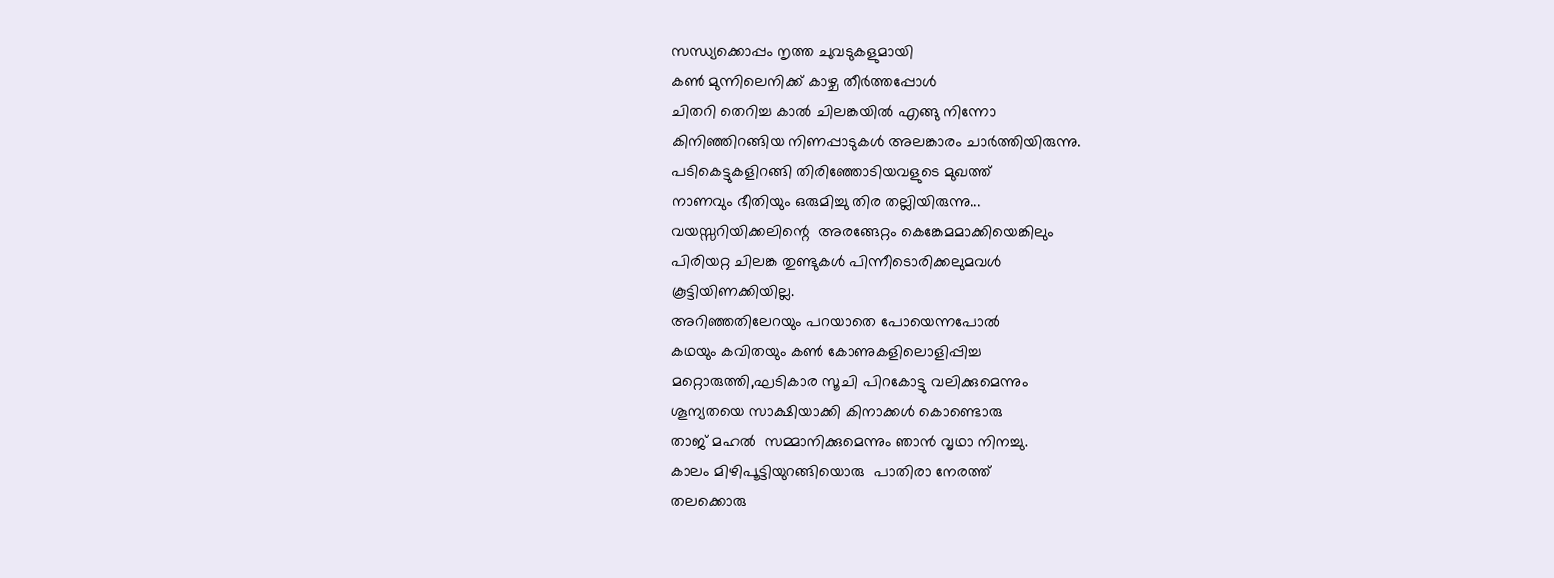സന്ധ്യക്കൊപ്പം നൃത്ത ചുവടുകളുമായി
കണ്‍ മുന്നിലെനിക്ക് കാഴ്ച തീർത്തപ്പോൾ
ചിതറി തെറിച്ച കാൽ ചിലങ്കയിൽ എങ്ങു നിന്നോ
കിനിഞ്ഞിറങ്ങിയ നിണപ്പാടുകൾ അലങ്കാരം ചാർത്തിയിരുന്നു.
പടികെട്ടുകളിറങ്ങി തിരിഞ്ഞോടിയവളുടെ മുഖത്ത്
നാണവും ഭീതിയും ഒരുമിച്ചു തിര തല്ലിയിരുന്നു...
വയസ്സറിയിക്കലിന്റെ  അരങ്ങേറ്റം കെങ്കേമമാക്കിയെങ്കിലും
പിരിയറ്റ ചിലങ്ക തുണ്ടുകൾ പിന്നീടൊരിക്കലുമവൾ
കൂട്ടിയിണക്കിയില്ല.
അറിഞ്ഞതിലേറയും പറയാതെ പോയെന്നപോൽ
കഥയും കവിതയും കണ്‍ കോണുകളിലൊളിപ്പിച്ച
മറ്റൊരുത്തി,ഘടികാര സൂചി പിറകോട്ടു വലിക്കുമെന്നും
ശൂന്യതയെ സാക്ഷിയാക്കി കിനാക്കൾ കൊണ്ടൊരു
താജ് മഹൽ  സമ്മാനിക്കുമെന്നും ഞാൻ വൃഥാ നിനച്ചു.
കാലം മിഴിപൂട്ടിയുറങ്ങിയൊരു  പാതിരാ നേരത്ത്
തലക്കൊരു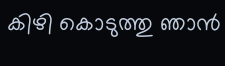കിഴി കൊടുത്തു ഞാൻ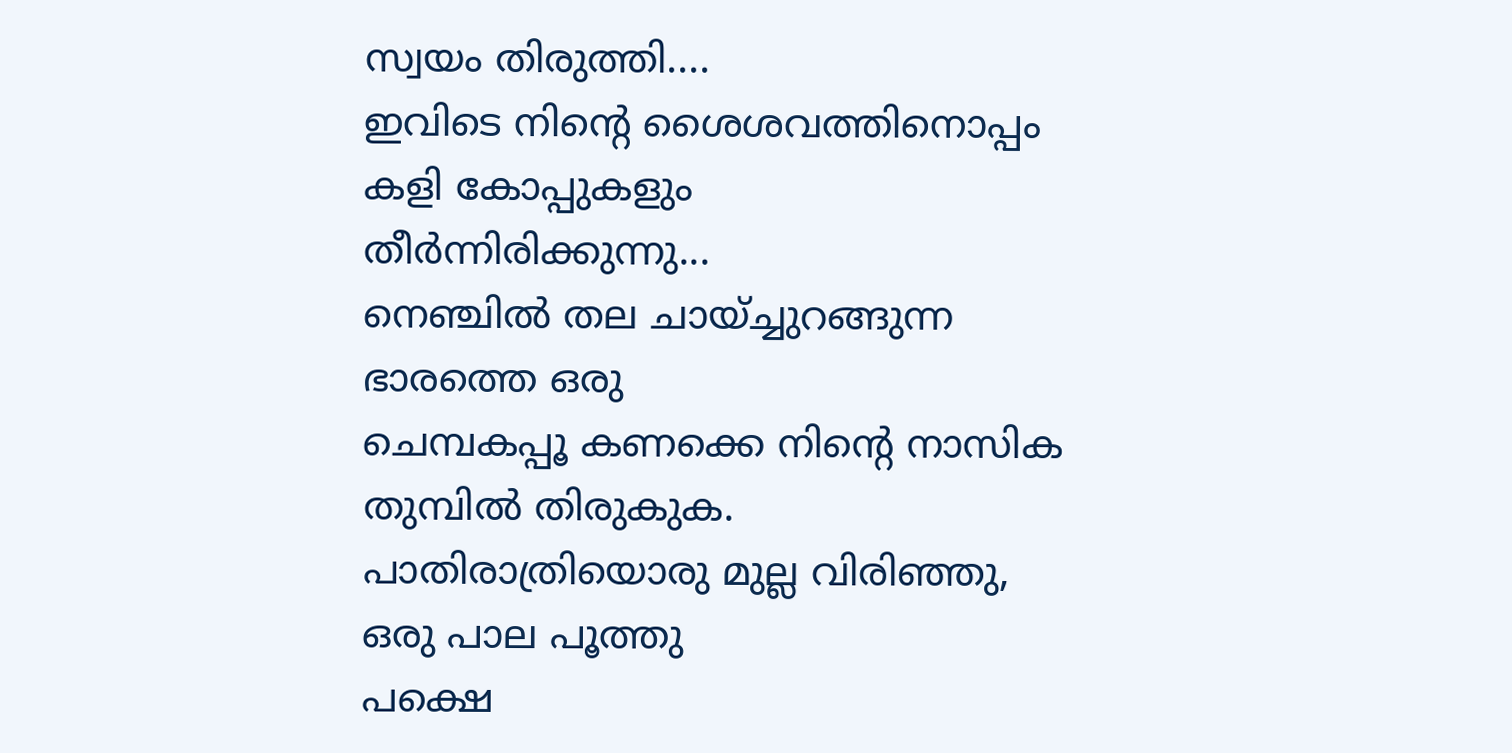സ്വയം തിരുത്തി....
ഇവിടെ നിന്റെ ശൈശവത്തിനൊപ്പം കളി കോപ്പുകളും
തീർന്നിരിക്കുന്നു...
നെഞ്ചിൽ തല ചായ്ച്ചുറങ്ങുന്ന ഭാരത്തെ ഒരു
ചെമ്പകപ്പൂ കണക്കെ നിന്റെ നാസിക തുമ്പിൽ തിരുകുക.
പാതിരാത്രിയൊരു മുല്ല വിരിഞ്ഞു, ഒരു പാല പൂത്തു
പക്ഷെ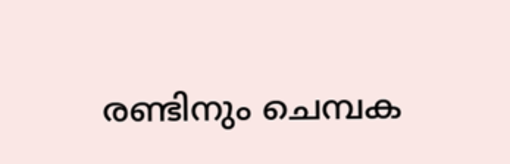രണ്ടിനും ചെമ്പക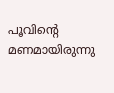പൂവിന്റെ മണമായിരുന്നു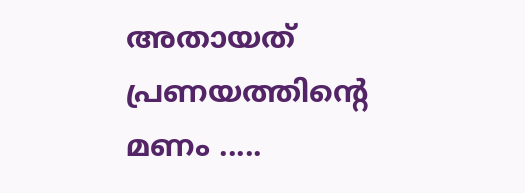അതായത് പ്രണയത്തിന്റെ മണം .....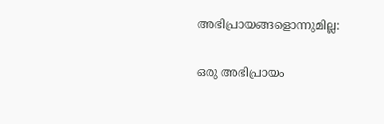അഭിപ്രായങ്ങളൊന്നുമില്ല:

ഒരു അഭിപ്രായം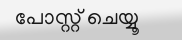പോസ്റ്റ് ചെയ്യൂ